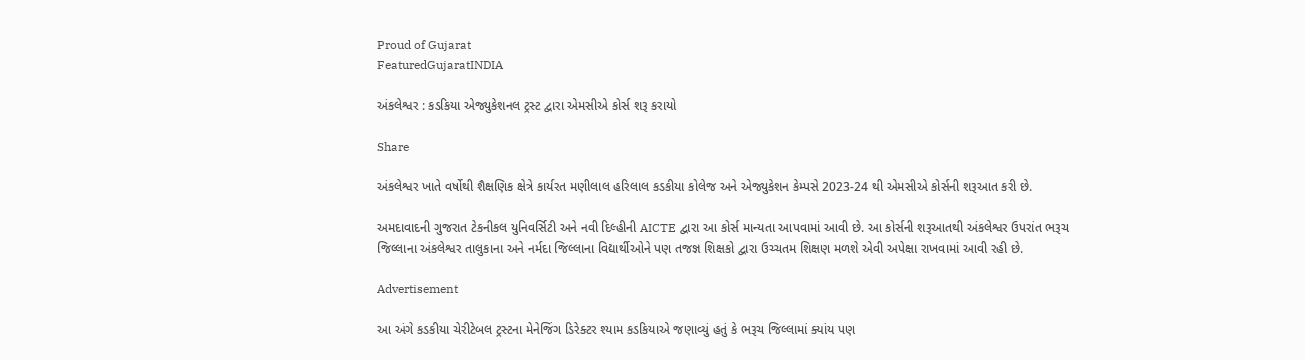Proud of Gujarat
FeaturedGujaratINDIA

અંકલેશ્વર : કડકિયા એજ્યુકેશનલ ટ્રસ્ટ દ્વારા એમસીએ કોર્સ શરૂ કરાયો

Share

અંકલેશ્વર ખાતે વર્ષોથી શૈક્ષણિક ક્ષેત્રે કાર્યરત મણીલાલ હરિલાલ કડકીયા કોલેજ અને એજ્યુકેશન કેમ્પસે 2023-24 થી એમસીએ કોર્સની શરૂઆત કરી છે.

અમદાવાદની ગુજરાત ટેકનીકલ યુનિવર્સિટી અને નવી દિલ્હીની AICTE દ્વારા આ કોર્સ માન્યતા આપવામાં આવી છે. આ કોર્સની શરૂઆતથી અંકલેશ્વર ઉપરાંત ભરૂચ જિલ્લાના અંકલેશ્વર તાલુકાના અને નર્મદા જિલ્લાના વિદ્યાર્થીઓને પણ તજજ્ઞ શિક્ષકો દ્વારા ઉચ્ચતમ શિક્ષણ મળશે એવી અપેક્ષા રાખવામાં આવી રહી છે.

Advertisement

આ અંગે કડકીયા ચેરીટેબલ ટ્રસ્ટના મેનેજિંગ ડિરેક્ટર શ્યામ કડકિયાએ જણાવ્યું હતું કે ભરૂચ જિલ્લામાં ક્યાંય પણ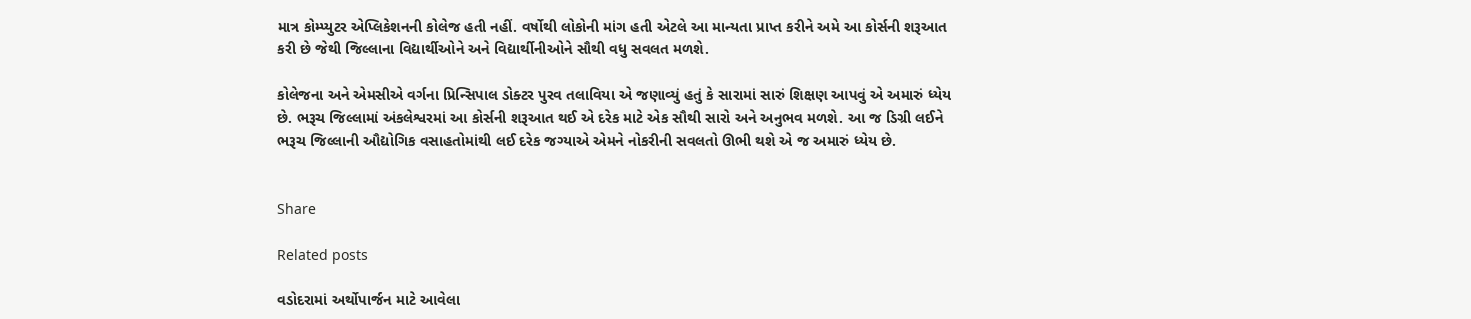માત્ર કોમ્પ્યુટર એપ્લિકેશનની કોલેજ હતી નહીં. વર્ષોથી લોકોની માંગ હતી એટલે આ માન્યતા પ્રાપ્ત કરીને અમે આ કોર્સની શરૂઆત કરી છે જેથી જિલ્લાના વિદ્યાર્થીઓને અને વિદ્યાર્થીનીઓને સૌથી વધુ સવલત મળશે.

કોલેજના અને એમસીએ વર્ગના પ્રિન્સિપાલ ડોક્ટર પુરવ તલાવિયા એ જણાવ્યું હતું કે સારામાં સારું શિક્ષણ આપવું એ અમારું ધ્યેય છે. ભરૂચ જિલ્લામાં અંકલેશ્વરમાં આ કોર્સની શરૂઆત થઈ એ દરેક માટે એક સૌથી સારો અને અનુભવ મળશે. આ જ ડિગ્રી લઈને ભરૂચ જિલ્લાની ઔદ્યોગિક વસાહતોમાંથી લઈ દરેક જગ્યાએ એમને નોકરીની સવલતો ઊભી થશે એ જ અમારું ધ્યેય છે.


Share

Related posts

વડોદરામાં અર્થોપાર્જન માટે આવેલા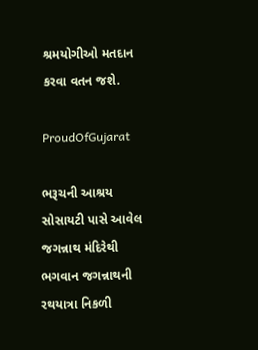શ્રમયોગીઓ મતદાન કરવા વતન જશે.

ProudOfGujarat

ભરૂચની આશ્રય સોસાયટી પાસે આવેલ જગન્નાથ મંદિરેથી ભગવાન જગન્નાથની રથયાત્રા નિકળી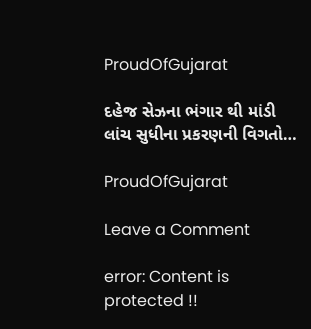ProudOfGujarat

દહેજ સેઝના ભંગાર થી માંડી લાંચ સુધીના પ્રકરણની વિગતો…

ProudOfGujarat

Leave a Comment

error: Content is protected !!